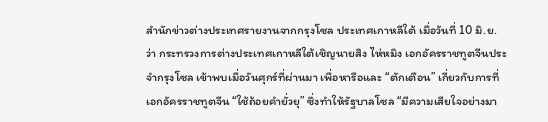สำนักข่าวต่างประเทศรายงานจากกรุงโซล ประเทศเกาหลีใต้ เมื่อวันที่ 10 มิ.ย. ว่า กระทรวงการต่างประเทศเกาหลีใต้เชิญนายสิง ไห่หมิง เอกอัครราชทูตจีนประจำกรุงโซล เข้าพบเมื่อวันศุกร์ที่ผ่านมา เพื่อหารือและ “ตักเตือน” เกี่ยวกับการที่เอกอัครราชทูตจีน “ใช้ถ้อยคำยั่วยุ” ซึ่งทำให้รัฐบาลโซล “มีความเสียใจอย่างมา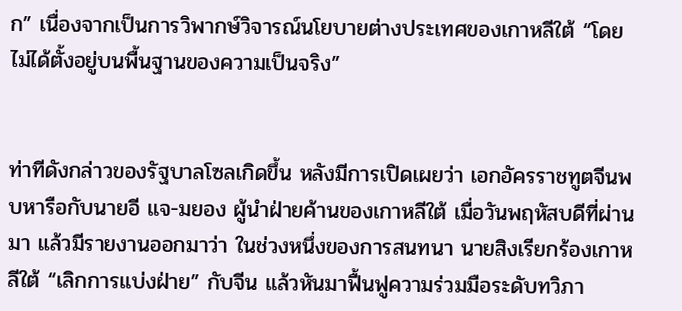ก” เนื่องจากเป็นการวิพากษ์วิจารณ์นโยบายต่างประเทศของเกาหลีใต้ “โดยไม่ได้ตั้งอยู่บนพื้นฐานของความเป็นจริง”


ท่าทีดังกล่าวของรัฐบาลโซลเกิดขึ้น หลังมีการเปิดเผยว่า เอกอัครราชทูตจีนพบหารือกับนายอี แจ-มยอง ผู้นำฝ่ายค้านของเกาหลีใต้ เมื่อวันพฤหัสบดีที่ผ่านมา แล้วมีรายงานออกมาว่า ในช่วงหนึ่งของการสนทนา นายสิงเรียกร้องเกาหลีใต้ “เลิกการแบ่งฝ่าย” กับจีน แล้วหันมาฟื้นฟูความร่วมมือระดับทวิภา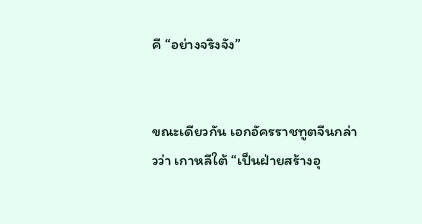คี “อย่างจริงจัง”


ขณะเดียวกัน เอกอัครราชทูตจีนกล่าวว่า เกาหลีใต้ “เป็นฝ่ายสร้างอุ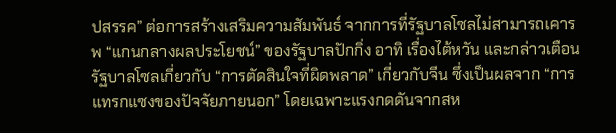ปสรรค” ต่อการสร้างเสริมความสัมพันธ์ จากการที่รัฐบาลโซลไม่สามารถเคารพ “แกนกลางผลประโยชน์” ของรัฐบาลปักกิ่ง อาทิ เรื่องไต้หวัน และกล่าวเตือนรัฐบาลโซลเกี่ยวกับ “การตัดสินใจที่ผิดพลาด” เกี่ยวกับจีน ซึ่งเป็นผลจาก “การแทรกแซงของปัจจัยภายนอก” โดยเฉพาะแรงกดดันจากสห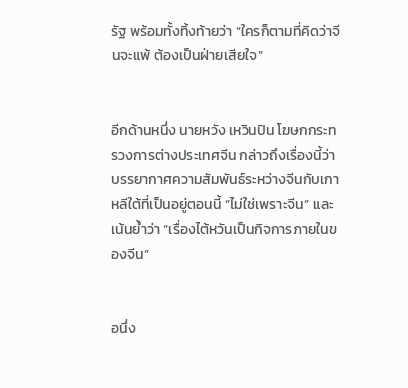รัฐ พร้อมทั้งทิ้งท้ายว่า “ใครก็ตามที่คิดว่าจีนจะแพ้ ต้องเป็นฝ่ายเสียใจ”


อีกด้านหนึ่ง นายหวัง เหวินปิน โฆษกกระทรวงการต่างประเทศจีน กล่าวถึงเรื่องนี้ว่า บรรยากาศความสัมพันธ์ระหว่างจีนกับเกาหลีใต้ที่เป็นอยู่ตอนนี้ “ไม่ใช่เพราะจีน” และเน้นย้ำว่า “เรื่องไต้หวันเป็นกิจการภายในของจีน”


อนึ่ง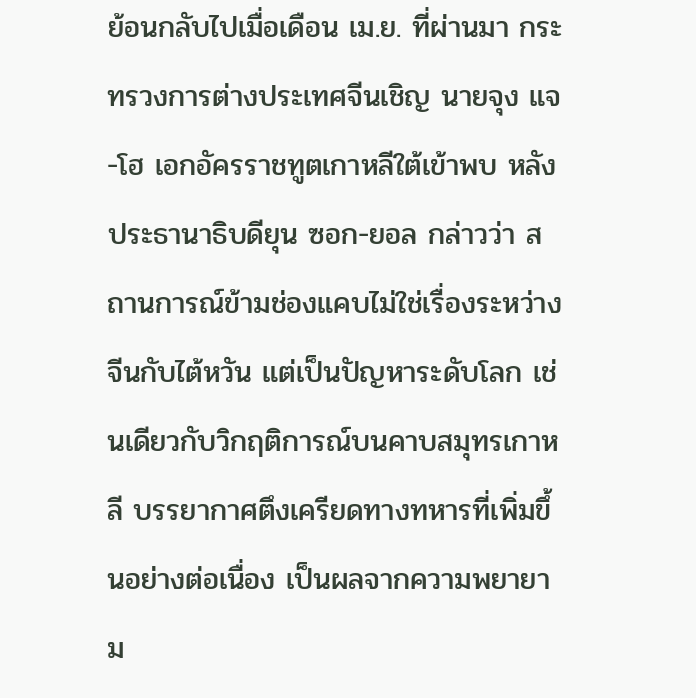ย้อนกลับไปเมื่อเดือน เม.ย. ที่ผ่านมา กระทรวงการต่างประเทศจีนเชิญ นายจุง แจ-โฮ เอกอัครราชทูตเกาหลีใต้เข้าพบ หลังประธานาธิบดียุน ซอก-ยอล กล่าวว่า สถานการณ์ข้ามช่องแคบไม่ใช่เรื่องระหว่างจีนกับไต้หวัน แต่เป็นปัญหาระดับโลก เช่นเดียวกับวิกฤติการณ์บนคาบสมุทรเกาหลี บรรยากาศตึงเครียดทางทหารที่เพิ่มขึ้นอย่างต่อเนื่อง เป็นผลจากความพยายาม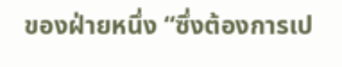ของฝ่ายหนึ่ง “ซึ่งต้องการเป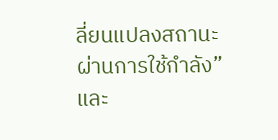ลี่ยนแปลงสถานะผ่านการใช้กำลัง” และ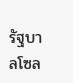รัฐบาลโซล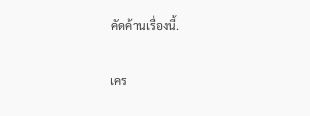คัดค้านเรื่องนี้.

เคร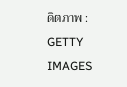ดิตภาพ : GETTY IMAGES